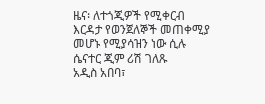ዜና፡ ለተጎጂዎች የሚቀርብ እርዳታ የወንጀለኞች መጠቀሚያ መሆኑ የሚያሳዝን ነው ሲሉ ሴናተር ጂም ሪሽ ገለጹ
አዲስ አበባ፣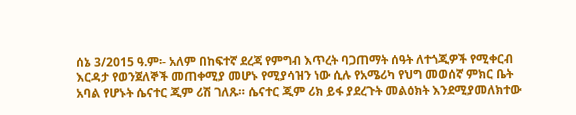ሰኔ 3/2015 ዓ.ም፡- አለም በከፍተኛ ደረጃ የምግብ እጥረት ባጋጠማት ሰዓት ለተጎጂዎች የሚቀርብ እርዳታ የወንጀለኞች መጠቀሚያ መሆኑ የሚያሳዝን ነው ሲሉ የአሜሪካ የህግ መወሰኛ ምክር ቤት አባል የሆኑት ሴናተር ጂም ሪሽ ገለጹ። ሴናተር ጂም ሪክ ይፋ ያደረጉት መልዕክት እንደሚያመለክተው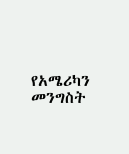የአሜሪካን መንግስት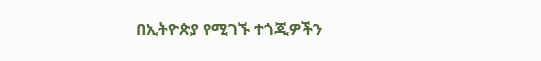በኢትዮጵያ የሚገኙ ተጎጂዎችን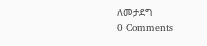ለመታደግ
0 Comments